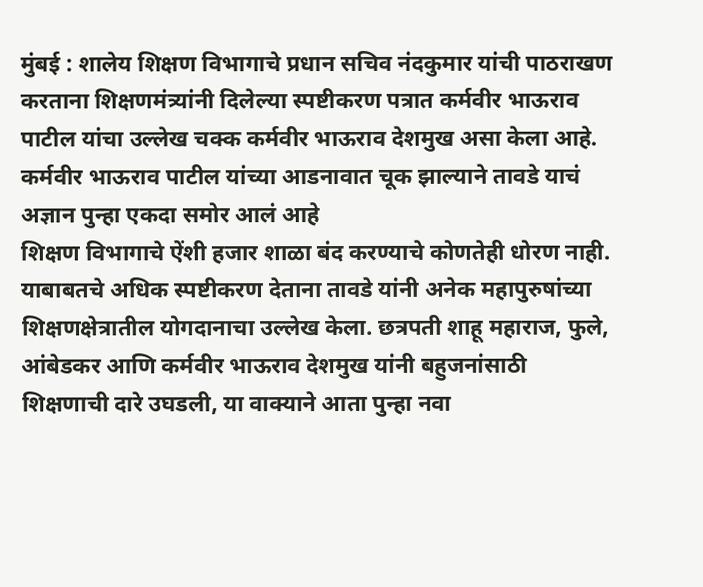मुंबई : शालेय शिक्षण विभागाचे प्रधान सचिव नंदकुमार यांची पाठराखण करताना शिक्षणमंत्र्यांनी दिलेल्या स्पष्टीकरण पत्रात कर्मवीर भाऊराव पाटील यांचा उल्लेख चक्क कर्मवीर भाऊराव देशमुख असा केला आहे. कर्मवीर भाऊराव पाटील यांच्या आडनावात चूक झाल्याने तावडे याचं अज्ञान पुन्हा एकदा समोर आलं आहे
शिक्षण विभागाचे ऐंशी हजार शाळा बंद करण्याचे कोणतेही धोरण नाही. याबाबतचे अधिक स्पष्टीकरण देताना तावडे यांनी अनेक महापुरुषांच्या शिक्षणक्षेत्रातील योगदानाचा उल्लेख केला. छत्रपती शाहू महाराज, फुले, आंबेडकर आणि कर्मवीर भाऊराव देशमुख यांनी बहुजनांसाठी शिक्षणाची दारे उघडली, या वाक्याने आता पुन्हा नवा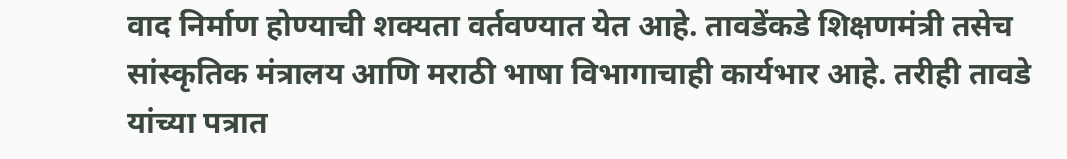वाद निर्माण होण्याची शक्यता वर्तवण्यात येत आहे. तावडेंकडे शिक्षणमंत्री तसेच सांस्कृतिक मंत्रालय आणि मराठी भाषा विभागाचाही कार्यभार आहे. तरीही तावडे यांच्या पत्रात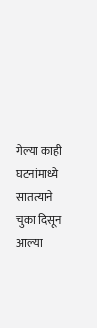गेल्या काही घटनांमाध्ये सातत्याने चुका दिसून आल्या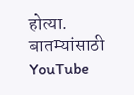होत्या.
बातम्यांसाठी YouTube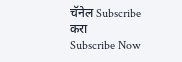चॅनेल Subscribe करा
Subscribe Now